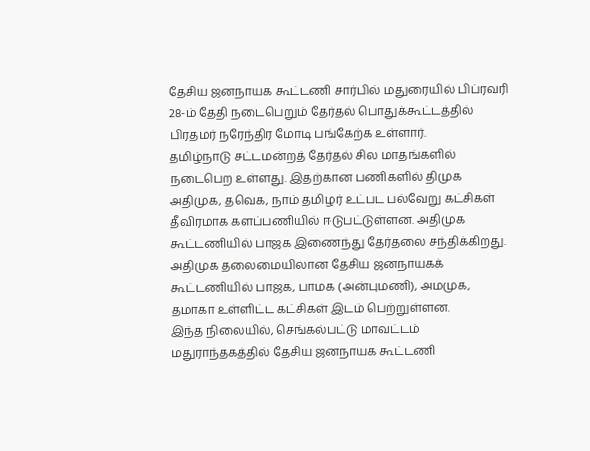தேசிய ஜனநாயக கூட்டணி சார்பில் மதுரையில் பிப்ரவரி 28-ம் தேதி நடைபெறும் தேர்தல் பொதுக்கூட்டத்தில் பிரதமர் நரேந்திர மோடி பங்கேற்க உள்ளார்.
தமிழ்நாடு சட்டமன்றத் தேர்தல் சில மாதங்களில் நடைபெற உள்ளது. இதற்கான பணிகளில் திமுக அதிமுக, தவெக, நாம் தமிழர் உட்பட பல்வேறு கட்சிகள் தீவிரமாக களப்பணியில் ஈடுபட்டுள்ளன. அதிமுக கூட்டணியில் பாஜக இணைந்து தேர்தலை சந்திக்கிறது. அதிமுக தலைமையிலான தேசிய ஜனநாயகக் கூட்டணியில் பாஜக, பாமக (அன்புமணி), அமமுக, தமாகா உள்ளிட்ட கட்சிகள் இடம் பெற்றுள்ளன.
இந்த நிலையில், செங்கல்பட்டு மாவட்டம் மதுராந்தகத்தில் தேசிய ஜனநாயக கூட்டணி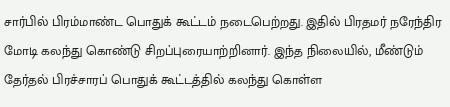சார்பில் பிரம்மாண்ட பொதுக் கூட்டம் நடைபெற்றது. இதில் பிரதமர் நரேந்திர மோடி கலந்து கொண்டு சிறப்புரையாற்றினார். இந்த நிலையில், மீண்டும் தேர்தல் பிரச்சாரப் பொதுக் கூட்டத்தில் கலந்து கொள்ள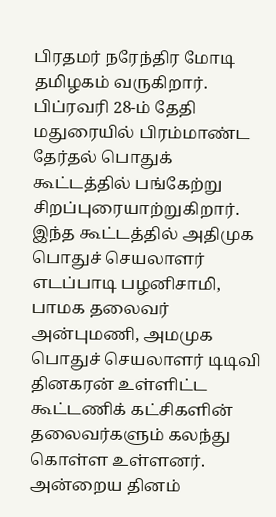பிரதமர் நரேந்திர மோடி தமிழகம் வருகிறார். பிப்ரவரி 28-ம் தேதி மதுரையில் பிரம்மாண்ட தேர்தல் பொதுக் கூட்டத்தில் பங்கேற்று சிறப்புரையாற்றுகிறார். இந்த கூட்டத்தில் அதிமுக பொதுச் செயலாளர் எடப்பாடி பழனிசாமி, பாமக தலைவர் அன்புமணி, அமமுக பொதுச் செயலாளர் டிடிவி தினகரன் உள்ளிட்ட கூட்டணிக் கட்சிகளின் தலைவர்களும் கலந்து கொள்ள உள்ளனர். அன்றைய தினம்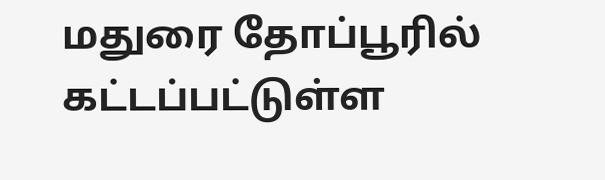மதுரை தோப்பூரில் கட்டப்பட்டுள்ள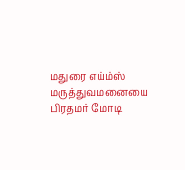மதுரை எய்ம்ஸ் மருத்துவமனையை பிரதமர் மோடி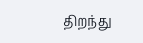திறந்து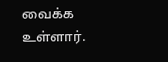வைக்க உள்ளார்.